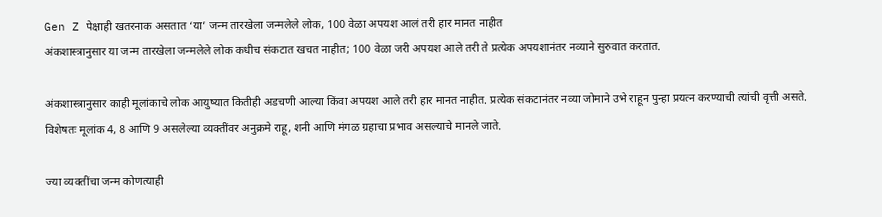Gen Z पेक्षाही खतरनाक असतात ‘या’ जन्म तारखेला जन्मलेले लोक, 100 वेळा अपयश आलं तरी हार मानत नाहीत
अंकशास्त्रानुसार या जन्म तारखेला जन्मलेले लोक कधीच संकटात खचत नाहीत; 100 वेळा जरी अपयश आले तरी ते प्रत्येक अपयशानंतर नव्याने सुरुवात करतात.

अंकशास्त्रानुसार काही मूलांकाचे लोक आयुष्यात कितीही अडचणी आल्या किंवा अपयश आले तरी हार मानत नाहीत. प्रत्येक संकटानंतर नव्या जोमाने उभे राहून पुन्हा प्रयत्न करण्याची त्यांची वृत्ती असते. विशेषतः मूलांक 4, 8 आणि 9 असलेल्या व्यक्तींवर अनुक्रमे राहू, शनी आणि मंगळ ग्रहाचा प्रभाव असल्याचे मानले जाते.

ज्या व्यक्तींचा जन्म कोणत्याही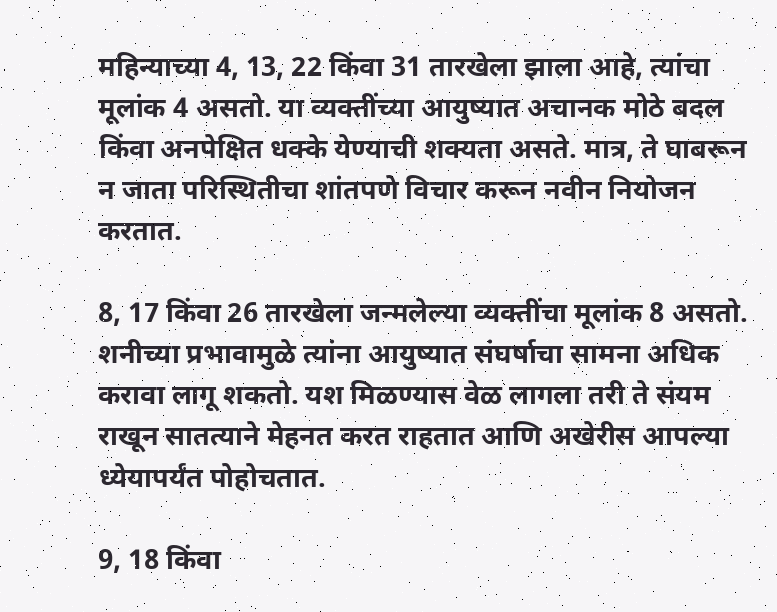महिन्याच्या 4, 13, 22 किंवा 31 तारखेला झाला आहे, त्यांचा मूलांक 4 असतो. या व्यक्तींच्या आयुष्यात अचानक मोठे बदल किंवा अनपेक्षित धक्के येण्याची शक्यता असते. मात्र, ते घाबरून न जाता परिस्थितीचा शांतपणे विचार करून नवीन नियोजन करतात.

8, 17 किंवा 26 तारखेला जन्मलेल्या व्यक्तींचा मूलांक 8 असतो. शनीच्या प्रभावामुळे त्यांना आयुष्यात संघर्षाचा सामना अधिक करावा लागू शकतो. यश मिळण्यास वेळ लागला तरी ते संयम राखून सातत्याने मेहनत करत राहतात आणि अखेरीस आपल्या ध्येयापर्यंत पोहोचतात.

9, 18 किंवा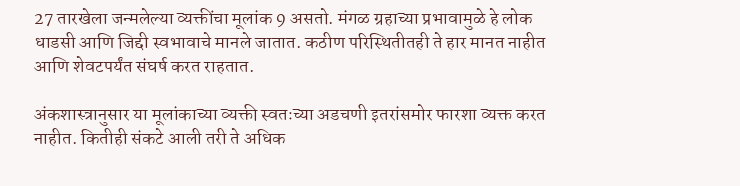27 तारखेला जन्मलेल्या व्यक्तींचा मूलांक 9 असतो. मंगळ ग्रहाच्या प्रभावामुळे हे लोक धाडसी आणि जिद्दी स्वभावाचे मानले जातात. कठीण परिस्थितीतही ते हार मानत नाहीत आणि शेवटपर्यंत संघर्ष करत राहतात.

अंकशास्त्रानुसार या मूलांकाच्या व्यक्ती स्वतःच्या अडचणी इतरांसमोर फारशा व्यक्त करत नाहीत. कितीही संकटे आली तरी ते अधिक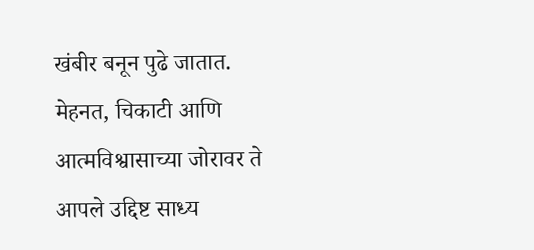खंबीर बनून पुढे जातात. मेहनत, चिकाटी आणि आत्मविश्वासाच्या जोरावर ते आपले उद्दिष्ट साध्य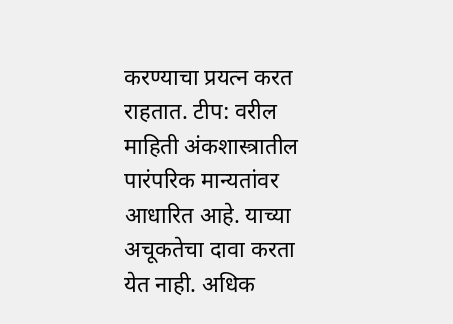करण्याचा प्रयत्न करत राहतात. टीप: वरील माहिती अंकशास्त्रातील पारंपरिक मान्यतांवर आधारित आहे. याच्या अचूकतेचा दावा करता येत नाही. अधिक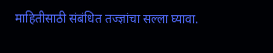माहितीसाठी संबंधित तज्ज्ञांचा सल्ला घ्यावा.